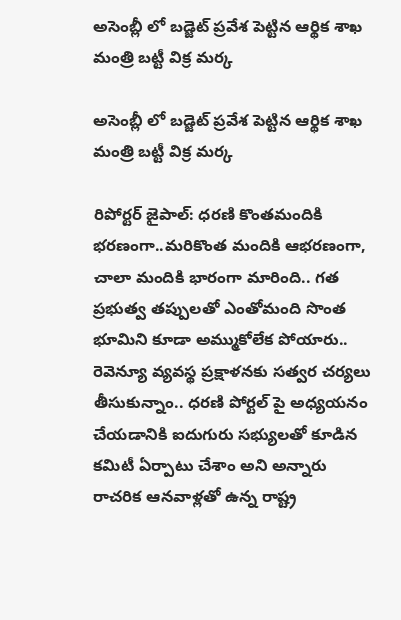అసెంబ్లీ లో బడ్జెట్ ప్రవేశ పెట్టిన ఆర్థిక శాఖ మంత్రి బట్టీ విక్ర మర్క

అసెంబ్లీ లో బడ్జెట్ ప్రవేశ పెట్టిన ఆర్థిక శాఖ మంత్రి బట్టీ విక్ర మర్క

రిపోర్టర్ జైపాల్: ధరణి కొంతమందికి భరణంగా..మరికొంత మందికి ఆభరణంగా, చాలా మందికి భారంగా మారింది.. గత ప్రభుత్వ తప్పులతో ఎంతోమంది సొంత భూమిని కూడా అమ్ముకోలేక పోయారు.. రెవెన్యూ వ్యవస్థ ప్రక్షాళనకు సత్వర చర్యలు తీసుకున్నాం.. ధరణి పోర్టల్ పై అధ్యయనం చేయడానికి ఐదుగురు సభ్యులతో కూడిన కమిటీ ఏర్పాటు చేశాం అని అన్నారు రాచరిక ఆనవాళ్లతో ఉన్న రాష్ట్ర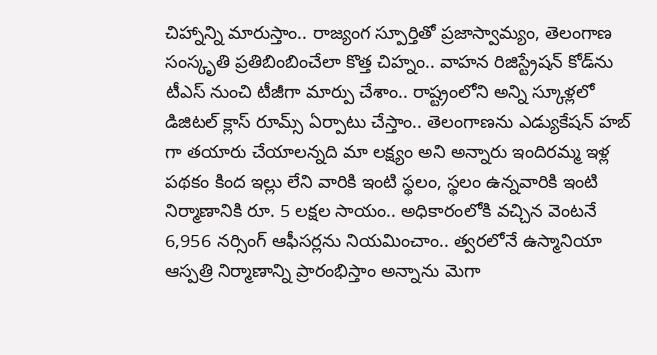చిహ్నాన్ని మారుస్తాం.. రాజ్యంగ స్పూర్తితో ప్రజాస్వామ్యం, తెలంగాణ సంస్కృతి ప్రతిబింబించేలా కొత్త చిహ్నం.. వాహన రిజిస్ట్రేషన్ కోడ్‌ను టీఎస్ నుంచి టీజీగా మార్పు చేశాం.. రాష్ట్రంలోని అన్ని స్కూళ్లలో డిజిటల్ క్లాస్ రూమ్స్ ఏర్పాటు చేస్తాం.. తెలంగాణను ఎడ్యుకేషన్ హబ్ గా తయారు చేయాలన్నది మా లక్ష్యం అని అన్నారు ఇందిరమ్మ ఇళ్ల పథకం కింద ఇల్లు లేని వారికి ఇంటి స్థలం, స్థలం ఉన్నవారికి ఇంటి నిర్మాణానికి రూ. 5 లక్షల సాయం.. అధికారంలోకి వచ్చిన వెంటనే 6,956 నర్సింగ్ ఆఫీసర్లను నియమించాం.. త్వరలోనే ఉస్మానియా ఆస్పత్రి నిర్మాణాన్ని ప్రారంభిస్తాం అన్నాను మెగా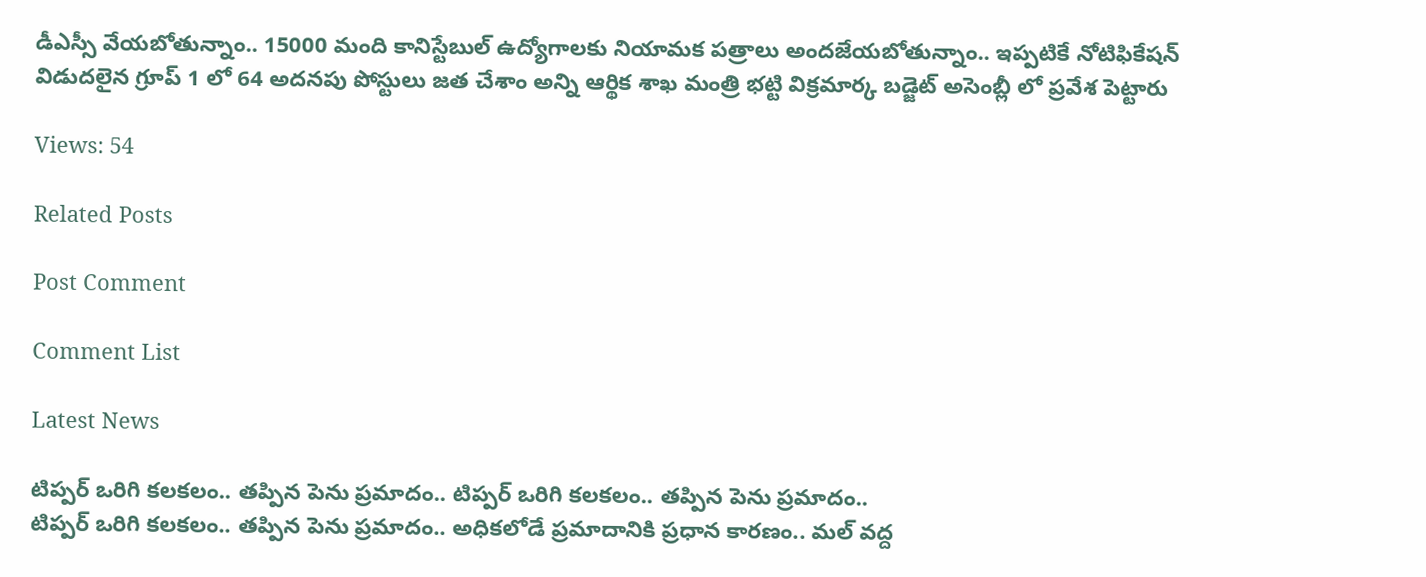డీఎస్సీ వేయబోతున్నాం.. 15000 మంది కానిస్టేబుల్ ఉద్యోగాలకు నియామక పత్రాలు అందజేయబోతున్నాం.. ఇప్పటికే నోటిఫికేషన్ విడుదలైన గ్రూప్ 1 లో 64 అదనపు పోస్టులు జత చేశాం అన్ని ఆర్థిక శాఖ మంత్రి భట్టి విక్రమార్క బడ్జెట్ అసెంబ్లీ లో ప్రవేశ పెట్టారు

Views: 54

Related Posts

Post Comment

Comment List

Latest News

టిప్పర్ ఒరిగి కలకలం.. తప్పిన పెను ప్రమాదం.. టిప్పర్ ఒరిగి కలకలం.. తప్పిన పెను ప్రమాదం..
టిప్పర్ ఒరిగి కలకలం.. తప్పిన పెను ప్రమాదం.. అధికలోడే ప్రమాదానికి ప్రధాన కారణం.. మల్ వద్ద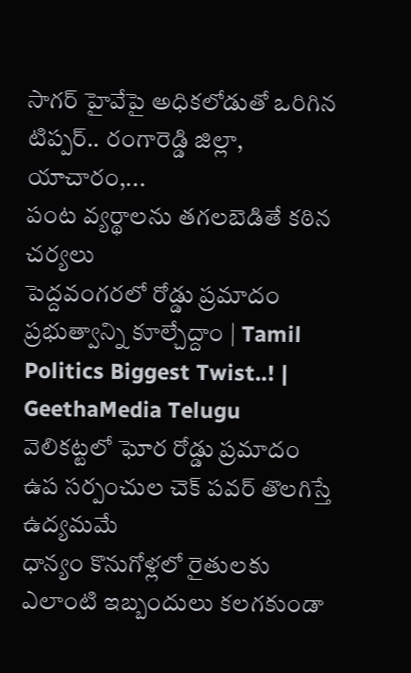సాగర్ హైవేపై అధికలోడుతో ఒరిగిన టిప్పర్.. రంగారెడ్డి జిల్లా, యాచారం,...
పంట వ్యర్థాలను తగలబెడితే కఠిన చర్యలు
పెద్దవంగరలో రోడ్డు ప్రమాదం
ప్రభుత్వాన్ని కూల్చేద్దాం | Tamil Politics Biggest Twist..! | GeethaMedia Telugu
వెలికట్టలో ఘోర రోడ్డు ప్రమాదం
ఉప సర్పంచుల చెక్ పవర్ తొలగిస్తే  ఉద్యమమే
ధాన్యం కొనుగోళ్లలో రైతులకు ఎలాంటి ఇబ్బందులు కలగకుండా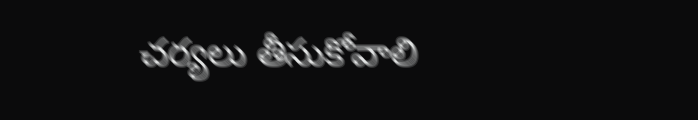చర్యలు తీసుకోవాలి